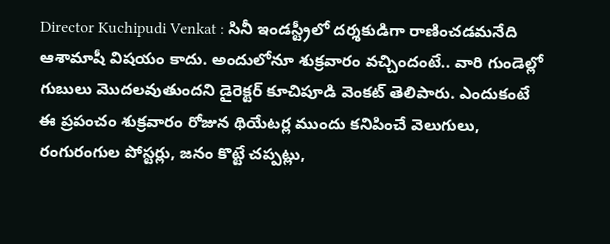Director Kuchipudi Venkat : సినీ ఇండస్ట్రీలో దర్శకుడిగా రాణించడమనేది ఆశామాషీ విషయం కాదు. అందులోనూ శుక్రవారం వచ్చిందంటే.. వారి గుండెల్లో గుబులు మొదలవుతుందని డైరెక్టర్ కూచిపూడి వెంకట్ తెలిపారు. ఎందుకంటే ఈ ప్రపంచం శుక్రవారం రోజున థియేటర్ల ముందు కనిపించే వెలుగులు, రంగురంగుల పోస్టర్లు, జనం కొట్టే చప్పట్లు,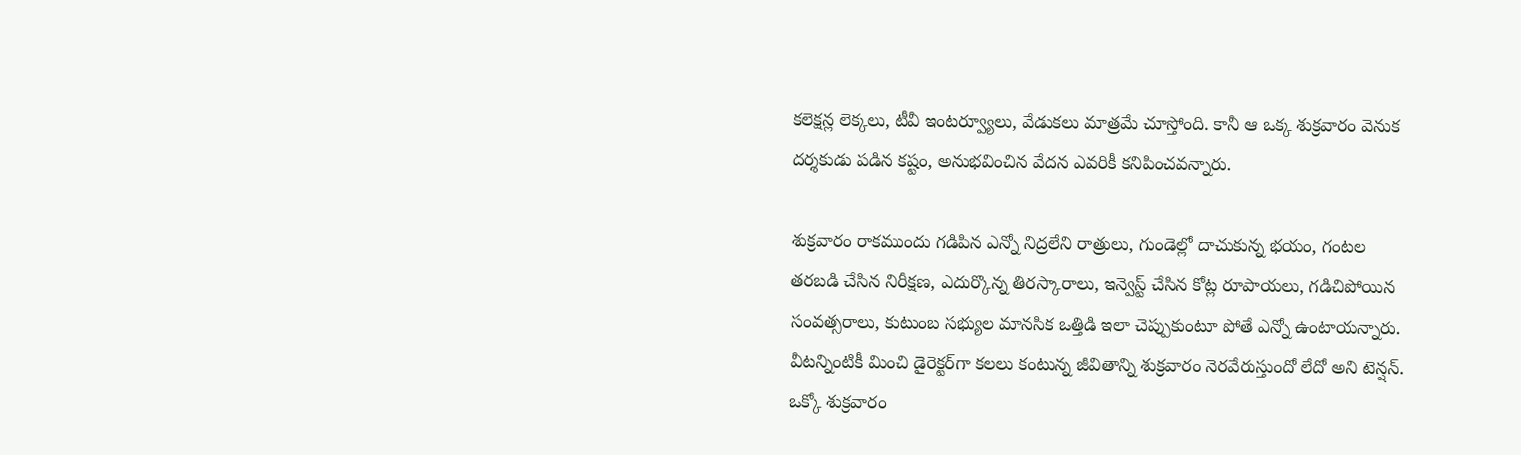కలెక్షన్ల లెక్కలు, టీవీ ఇంటర్వ్యూలు, వేడుకలు మాత్రమే చూస్తోంది. కానీ ఆ ఒక్క శుక్రవారం వెనుక దర్శకుడు పడిన కష్టం, అనుభవించిన వేదన ఎవరికీ కనిపించవన్నారు.

శుక్రవారం రాకముందు గడిపిన ఎన్నో నిద్రలేని రాత్రులు, గుండెల్లో దాచుకున్న భయం, గంటల తరబడి చేసిన నిరీక్షణ, ఎదుర్కొన్న తిరస్కారాలు, ఇన్వెస్ట్ చేసిన కోట్ల రూపాయలు, గడిచిపోయిన సంవత్సరాలు, కుటుంబ సభ్యుల మానసిక ఒత్తిడి ఇలా చెప్పుకుంటూ పోతే ఎన్నో ఉంటాయన్నారు. వీటన్నింటికీ మించి డైరెక్టర్‌గా కలలు కంటున్న జీవితాన్ని శుక్రవారం నెరవేరుస్తుందో లేదో అని టెన్షన్. ఒక్కో శుక్రవారం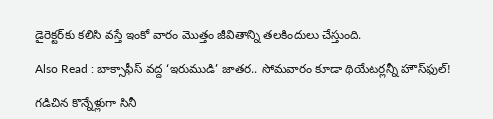డైరెక్టర్‌కు కలిసి వస్తే ఇంకో వారం మొత్తం జీవితాన్ని తలకిందులు చేస్తుంది.

Also Read : బాక్సాఫీస్ వద్ద ‘ఇరుముడి’ జాతర.. సోమవారం కూడా థియేటర్లన్నీ హౌస్‌ఫుల్!

గడిచిన కొన్నేళ్లుగా సినీ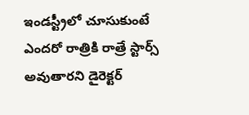ఇండస్ట్రీలో చూసుకుంటే ఎందరో రాత్రికి రాత్రే స్టార్స్ అవుతారని డైరెక్టర్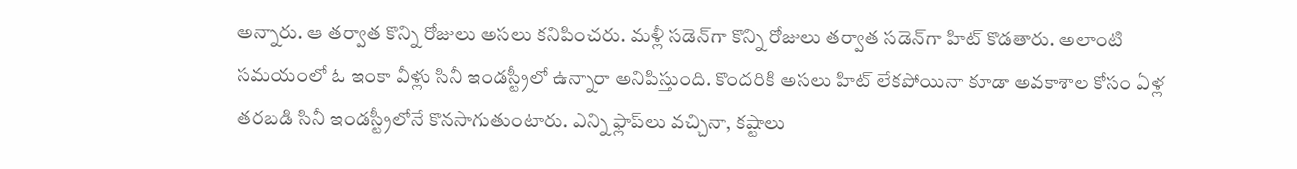అన్నారు. ఆ తర్వాత కొన్ని రోజులు అసలు కనిపించరు. మళ్లీ సడెన్‌గా కొన్ని రోజులు తర్వాత సడెన్‌గా హిట్ కొడతారు. అలాంటి సమయంలో ఓ ఇంకా వీళ్లు సినీ ఇండస్ట్రీలో ఉన్నారా అనిపిస్తుంది. కొందరికి అసలు హిట్ లేకపోయినా కూడా అవకాశాల కోసం ఏళ్ల తరబడి సినీ ఇండస్ట్రీలోనే కొనసాగుతుంటారు. ఎన్ని ఫ్లాప్‌లు వచ్చినా, కష్టాలు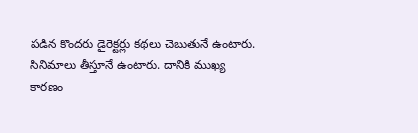పడిన కొందరు డైరెక్టర్లు కథలు చెబుతునే ఉంటారు. సినిమాలు తీస్తూనే ఉంటారు. దానికి ముఖ్య కారణం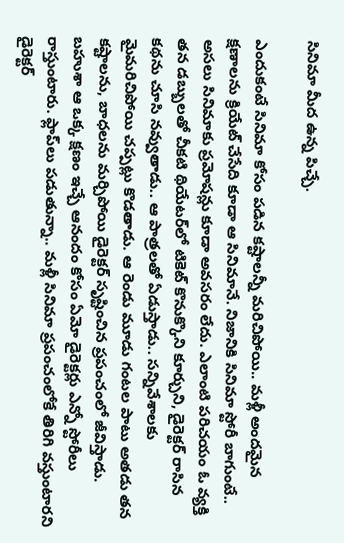సినిమా మీద ఉన్న పిచ్చే.

ఎందుకంటే సినిమా కోసం పడిన కష్టాలన్నీ మరిచిపోయి.. మళ్లీ అందమైన క్షణాలను క్రియేట్ చేసేది కూడా ఆ సినిమానే. నిజానికి సినిమా స్టోరీ బాగుంటే.. అసలు సినిమాకు ప్రమోషన్లు కూడా అవసరం లేదు. ఎలాంటి పరిచయం ఓ వ్యక్తి తన డబ్బులతో చీకటి థియేటర్‌లో టికెట్ కొనుక్కొని కూర్చుని, డైరెక్టర్ రాసిన కథను చూసి నవ్వుతాడు.. ఆ పాత్రలతో ఏడుస్తాడు.. సన్నివేశాలకు మైమరిచిపోయి చప్పట్లు కొడతాడు. ఆ రెండు మూడు గంటల పాటు అతడు తన కష్టాలను, బాధలను మర్చిపోయి డైరెక్టర్ సృష్టించిన ప్రపంచంలో జీవిస్తాడు. బహుశా ఆ ఒక్క క్షణం ఇచ్చే ఆనందం కోసం ఏమో డైరెక్టర్లు ఎన్నో స్టోరీలు రాస్తుంటారు. ఫ్లాప్‌లు పడుతున్నా.. మళ్లీ సినిమా ప్రపంచంలోకే తిరిగి వస్తుంటారని డైరెక్టర్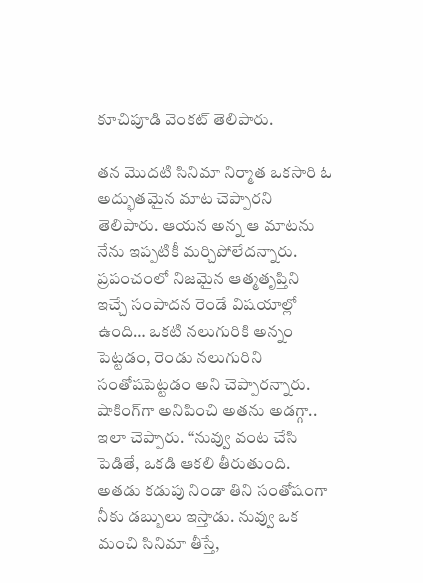కూచిపూడి వెంకట్ తెలిపారు.

తన మొదటి సినిమా నిర్మాత ఒకసారి ఓ అద్భుతమైన మాట చెప్పారని తెలిపారు. ఆయన అన్న ఆ మాటను నేను ఇప్పటికీ మర్చిపోలేదన్నారు. ప్రపంచంలో నిజమైన ఆత్మతృప్తిని ఇచ్చే సంపాదన రెండే విషయాల్లో ఉంది… ఒకటి నలుగురికి అన్నం పెట్టడం, రెండు నలుగురిని సంతోషపెట్టడం అని చెప్పారన్నారు. షాకింగ్‌గా అనిపించి అతను అడగ్గా.. ఇలా చెప్పారు. “నువ్వు వంట చేసి పెడితే, ఒకడి ఆకలి తీరుతుంది. అతడు కడుపు నిండా తిని సంతోషంగా నీకు డబ్బులు ఇస్తాడు. నువ్వు ఒక మంచి సినిమా తీస్తే,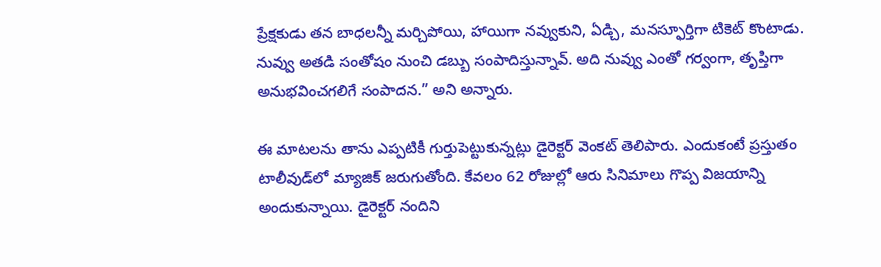ప్రేక్షకుడు తన బాధలన్నీ మర్చిపోయి, హాయిగా నవ్వుకుని, ఏడ్చి, మనస్ఫూర్తిగా టికెట్ కొంటాడు. నువ్వు అతడి సంతోషం నుంచి డబ్బు సంపాదిస్తున్నావ్. అది నువ్వు ఎంతో గర్వంగా, తృప్తిగా అనుభవించగలిగే సంపాదన.” అని అన్నారు.

ఈ మాటలను తాను ఎప్పటికీ గుర్తుపెట్టుకున్నట్లు డైరెక్టర్ వెంకట్ తెలిపారు. ఎందుకంటే ప్రస్తుతం టాలీవుడ్‌లో మ్యాజిక్ జరుగుతోంది. కేవలం 62 రోజుల్లో ఆరు సినిమాలు గొప్ప విజయాన్ని అందుకున్నాయి. డైరెక్టర్ నందిని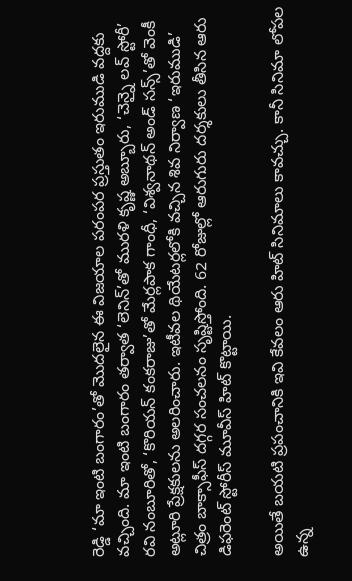రెడ్డి ‘మా ఇంటి బంగారం’తో మొదలైన ఈ విజయాల పరంపర ప్రస్తుతం ఇరుముడి వద్దకు వచ్చింది. మా ఇంటి బంగారం తర్వాత ‘లెనిన్’తో మురళి కృష్ణ అబ్బూరు, ‘చెన్నై లవ్ స్టోరీ’ రవి నంబూరితో, ‘కొరియన్ కంకరాజు’తో మేర్లపాక గాంధీ, ‘విశ్వనాథన్ అండ్ సన్స్’తో వెంకీ అట్లూరి ప్రేక్షకులను అలరించారు. ఇటీవల థియేటర్లలోకి వచ్చిన శివ నిర్వాణ ‘ఇరుముడి’ చిత్రం బాక్సాఫీస్ దగ్గర సంచలనం సృష్టిస్తోంది. 62 రోజుల్లో ఆరుగురు దర్శకులు తీసిన ఆరు డిఫరెంట్ స్టోరీస్ మూవీస్ హిట్ కొట్టాయి.

అయితే బయటి ప్రపంచానికి ఇవి కేవలం ఆరు హిట్ సినిమాలు కావచ్చు. కానీ సినిమా లోపల ఉన్న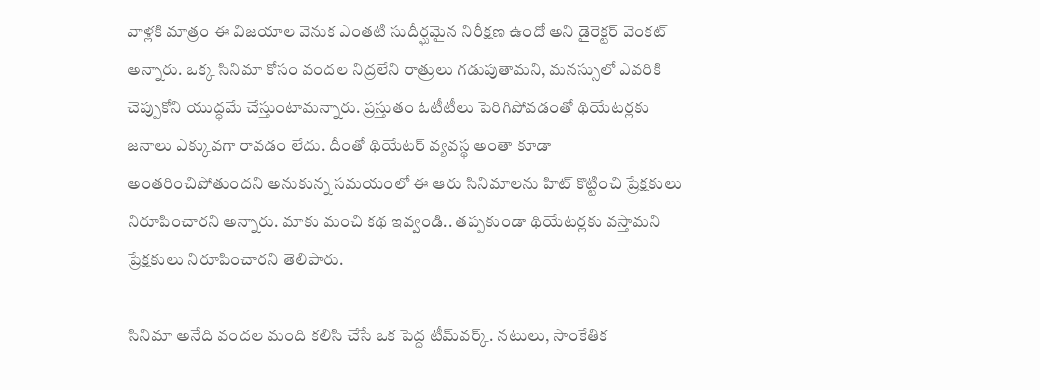వాళ్లకి మాత్రం ఈ విజయాల వెనుక ఎంతటి సుదీర్ఘమైన నిరీక్షణ ఉందో అని డైరెక్టర్ వెంకట్ అన్నారు. ఒక్క సినిమా కోసం వందల నిద్రలేని రాత్రులు గడుపుతామని, మనస్సులో ఎవరికి చెప్పుకోని యుద్ధమే చేస్తుంటామన్నారు. ప్రస్తుతం ఓటీటీలు పెరిగిపోవడంతో థియేటర్లకు జనాలు ఎక్కువగా రావడం లేదు. దీంతో థియేటర్ వ్యవస్థ అంతా కూడా అంతరించిపోతుందని అనుకున్న సమయంలో ఈ ఆరు సినిమాలను హిట్ కొట్టించి ప్రేక్షకులు నిరూపించారని అన్నారు. మాకు మంచి కథ ఇవ్వండి.. తప్పకుండా థియేటర్లకు వస్తామని ప్రేక్షకులు నిరూపించారని తెలిపారు.

సినిమా అనేది వందల మంది కలిసి చేసే ఒక పెద్ద టీమ్‌వర్క్. నటులు, సాంకేతిక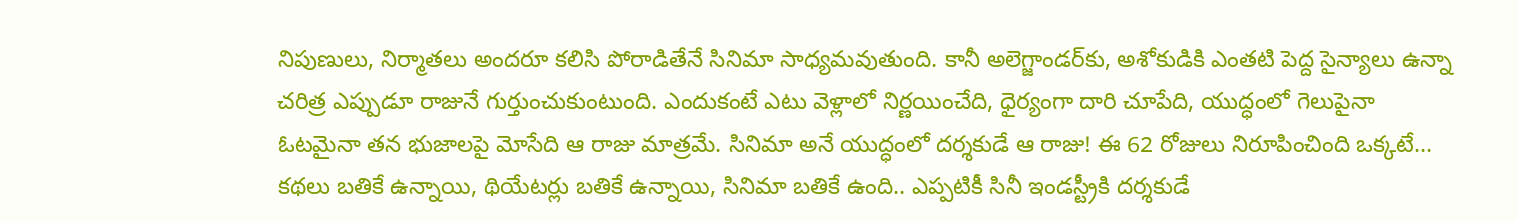నిపుణులు, నిర్మాతలు అందరూ కలిసి పోరాడితేనే సినిమా సాధ్యమవుతుంది. కానీ అలెగ్జాండర్‌కు, అశోకుడికి ఎంతటి పెద్ద సైన్యాలు ఉన్నా చరిత్ర ఎప్పుడూ రాజునే గుర్తుంచుకుంటుంది. ఎందుకంటే ఎటు వెళ్లాలో నిర్ణయించేది, ధైర్యంగా దారి చూపేది, యుద్ధంలో గెలుపైనా ఓటమైనా తన భుజాలపై మోసేది ఆ రాజు మాత్రమే. సినిమా అనే యుద్ధంలో దర్శకుడే ఆ రాజు! ఈ 62 రోజులు నిరూపించింది ఒక్కటే… కథలు బతికే ఉన్నాయి, థియేటర్లు బతికే ఉన్నాయి, సినిమా బతికే ఉంది.. ఎప్పటికీ సినీ ఇండస్ట్రీకి దర్శకుడే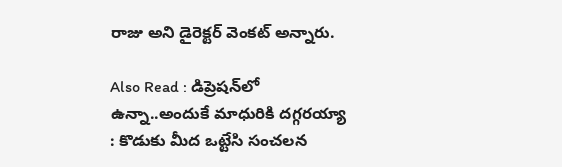రాజు అని డైరెక్టర్ వెంకట్ అన్నారు.

Also Read : డిప్రెషన్‌లో ఉన్నా..అందుకే మాధురికి దగ్గరయ్యా : కొడుకు మీద ఒట్టేసి సంచలన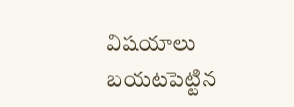విషయాలు బయటపెట్టిన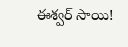ఈశ్వర్ సాయి!